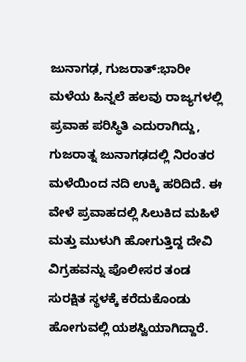ಜುನಾಗಢ, ಗುಜರಾತ್:ಭಾರೀ ಮಳೆಯ ಹಿನ್ನಲೆ ಹಲವು ರಾಜ್ಯಗಳಲ್ಲಿ ಪ್ರವಾಹ ಪರಿಸ್ಥಿತಿ ಎದುರಾಗಿದ್ದು, ಗುಜರಾತ್ನ ಜುನಾಗಢದಲ್ಲಿ ನಿರಂತರ ಮಳೆಯಿಂದ ನದಿ ಉಕ್ಕಿ ಹರಿದಿದೆ. ಈ ವೇಳೆ ಪ್ರವಾಹದಲ್ಲಿ ಸಿಲುಕಿದ ಮಹಿಳೆ ಮತ್ತು ಮುಳುಗಿ ಹೋಗುತ್ತಿದ್ದ ದೇವಿ ವಿಗ್ರಹವನ್ನು ಪೊಲೀಸರ ತಂಡ ಸುರಕ್ಷಿತ ಸ್ಥಳಕ್ಕೆ ಕರೆದುಕೊಂಡು ಹೋಗುವಲ್ಲಿ ಯಶಸ್ವಿಯಾಗಿದ್ದಾರೆ.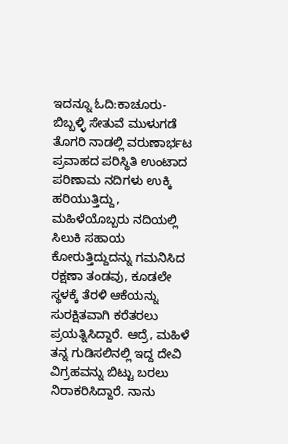ಇದನ್ನೂ ಓದಿ:ಕಾಚೂರು-ಬಿಬ್ಬಳ್ಳಿ ಸೇತುವೆ ಮುಳುಗಡೆ ತೊಗರಿ ನಾಡಲ್ಲಿ ವರುಣಾರ್ಭಟ
ಪ್ರವಾಹದ ಪರಿಸ್ಥಿತಿ ಉಂಟಾದ ಪರಿಣಾಮ ನದಿಗಳು ಉಕ್ಕಿ ಹರಿಯುತ್ತಿದ್ದು, ಮಹಿಳೆಯೊಬ್ಬರು ನದಿಯಲ್ಲಿ ಸಿಲುಕಿ ಸಹಾಯ ಕೋರುತ್ತಿದ್ದುದನ್ನು ಗಮನಿಸಿದ ರಕ್ಷಣಾ ತಂಡವು, ಕೂಡಲೇ ಸ್ಥಳಕ್ಕೆ ತೆರಳಿ ಆಕೆಯನ್ನು ಸುರಕ್ಷಿತವಾಗಿ ಕರೆತರಲು ಪ್ರಯತ್ನಿಸಿದ್ದಾರೆ. ಆದ್ರೆ, ಮಹಿಳೆ ತನ್ನ ಗುಡಿಸಲಿನಲ್ಲಿ ಇದ್ದ ದೇವಿ ವಿಗ್ರಹವನ್ನು ಬಿಟ್ಟು ಬರಲು ನಿರಾಕರಿಸಿದ್ದಾರೆ. ನಾನು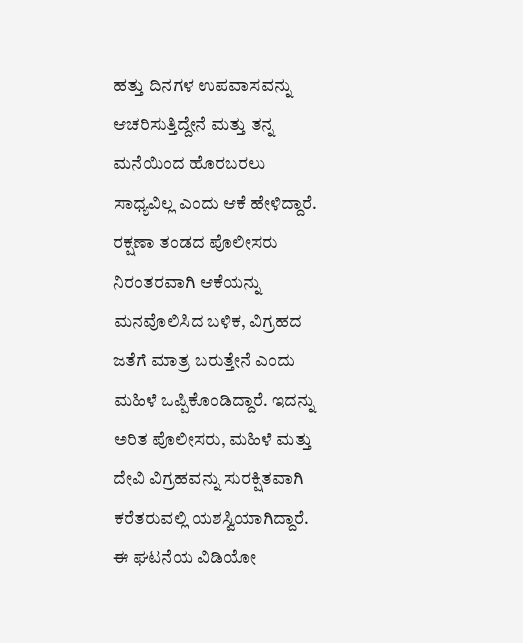ಹತ್ತು ದಿನಗಳ ಉಪವಾಸವನ್ನು ಆಚರಿಸುತ್ತಿದ್ದೇನೆ ಮತ್ತು ತನ್ನ ಮನೆಯಿಂದ ಹೊರಬರಲು ಸಾಧ್ಯವಿಲ್ಲ ಎಂದು ಆಕೆ ಹೇಳಿದ್ದಾರೆ.
ರಕ್ಷಣಾ ತಂಡದ ಪೊಲೀಸರು ನಿರಂತರವಾಗಿ ಆಕೆಯನ್ನು ಮನವೊಲಿಸಿದ ಬಳಿಕ, ವಿಗ್ರಹದ ಜತೆಗೆ ಮಾತ್ರ ಬರುತ್ತೇನೆ ಎಂದು ಮಹಿಳೆ ಒಪ್ಪಿಕೊಂಡಿದ್ದಾರೆ. ಇದನ್ನು ಅರಿತ ಪೊಲೀಸರು, ಮಹಿಳೆ ಮತ್ತು ದೇವಿ ವಿಗ್ರಹವನ್ನು ಸುರಕ್ಷಿತವಾಗಿ ಕರೆತರುವಲ್ಲಿ ಯಶಸ್ವಿಯಾಗಿದ್ದಾರೆ. ಈ ಘಟನೆಯ ವಿಡಿಯೋ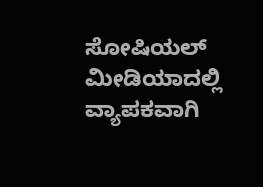ಸೋಷಿಯಲ್ ಮೀಡಿಯಾದಲ್ಲಿ ವ್ಯಾಪಕವಾಗಿ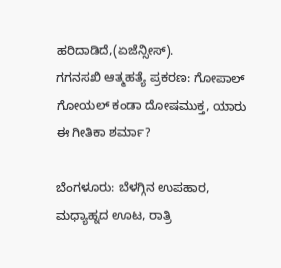ಹರಿದಾಡಿದೆ,(ಏಜೆನ್ಸೀಸ್).
ಗಗನಸಖಿ ಆತ್ಮಹತ್ಯೆ ಪ್ರಕರಣ: ಗೋಪಾಲ್ ಗೋಯಲ್ ಕಂಡಾ ದೋಷಮುಕ್ತ, ಯಾರು ಈ ಗೀತಿಕಾ ಶರ್ಮಾ?

ಬೆಂಗಳೂರು: ಬೆಳಗ್ಗಿನ ಉಪಹಾರ, ಮಧ್ಯಾಹ್ನದ ಊಟ, ರಾತ್ರಿ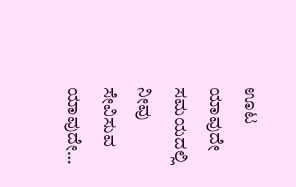ಊಟ ಯಾವುದೇ ಸಮಯದಲ್ಲಿ ನೀವು ಸೇವಿಸುವ ಯಾವುದೇ…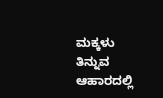ಮಕ್ಕಳು ತಿನ್ನುವ ಆಹಾರದಲ್ಲಿ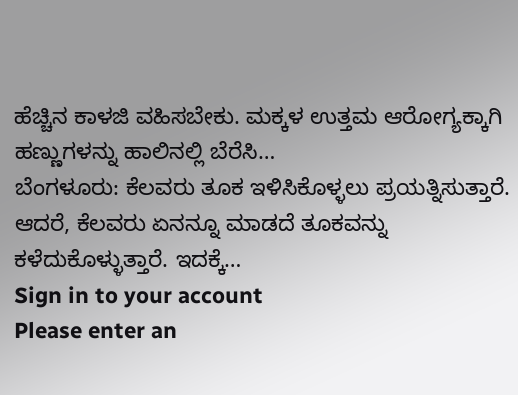ಹೆಚ್ಚಿನ ಕಾಳಜಿ ವಹಿಸಬೇಕು. ಮಕ್ಕಳ ಉತ್ತಮ ಆರೋಗ್ಯಕ್ಕಾಗಿ ಹಣ್ಣುಗಳನ್ನು ಹಾಲಿನಲ್ಲಿ ಬೆರೆಸಿ…
ಬೆಂಗಳೂರು: ಕೆಲವರು ತೂಕ ಇಳಿಸಿಕೊಳ್ಳಲು ಪ್ರಯತ್ನಿಸುತ್ತಾರೆ. ಆದರೆ, ಕೆಲವರು ಏನನ್ನೂ ಮಾಡದೆ ತೂಕವನ್ನು ಕಳೆದುಕೊಳ್ಳುತ್ತಾರೆ. ಇದಕ್ಕೆ…
Sign in to your account
Please enter an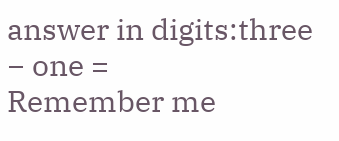answer in digits:three − one =
Remember me